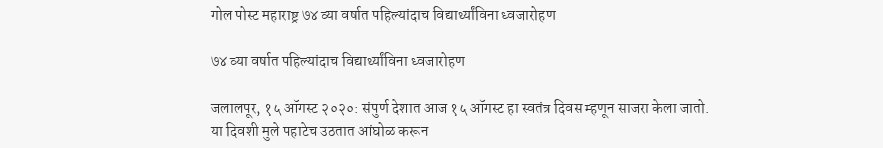गोल पोस्ट महाराष्ट्र ७४ व्या वर्षात पहिल्यांदाच विद्यार्थ्यांविना ध्वजारोहण

७४ व्या वर्षात पहिल्यांदाच विद्यार्थ्यांविना ध्वजारोहण

जलालपूर, १५ ऑगस्ट २०२०: संपुर्ण देशात आज १५ ऑगस्ट हा स्वतंत्र दिवस म्हणून साजरा केला जातो. या दिवशी मुले पहाटेच उठतात आंघोळ करून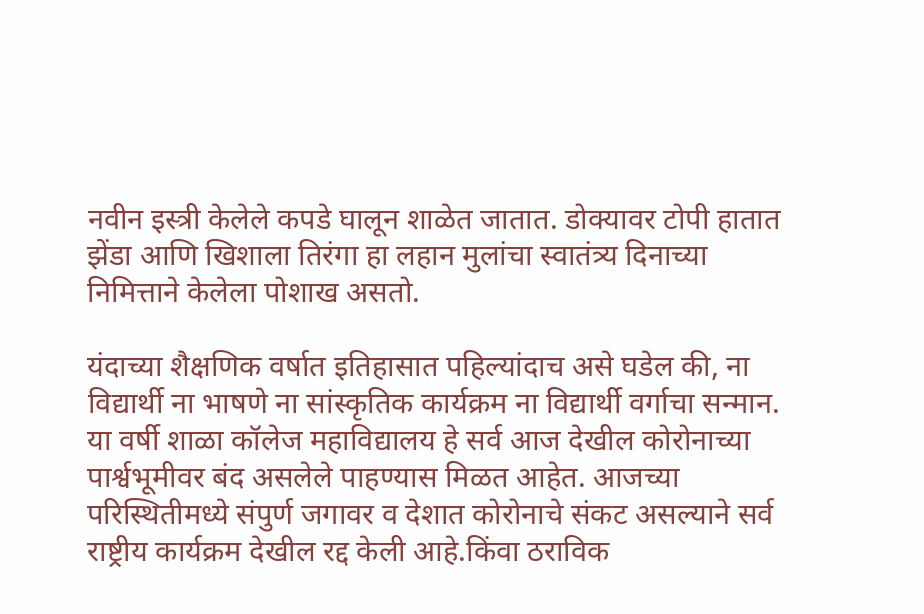नवीन इस्त्री केलेले कपडे घालून शाळेत जातात. डोक्यावर टोपी हातात झेंडा आणि खिशाला तिरंगा हा लहान मुलांचा स्वातंत्र्य दिनाच्या निमित्ताने केलेला पोशाख असतो.

यंदाच्या शैक्षणिक वर्षात इतिहासात पहिल्यांदाच असे घडेल की, ना विद्यार्थी ना भाषणे ना सांस्कृतिक कार्यक्रम ना विद्यार्थी वर्गाचा सन्मान. या वर्षी शाळा कॉलेज महाविद्यालय हे सर्व आज देखील कोरोनाच्या पार्श्वभूमीवर बंद असलेले पाहण्यास मिळत आहेत. आजच्या परिस्थितीमध्ये संपुर्ण जगावर व देशात कोरोनाचे संकट असल्याने सर्व राष्ट्रीय कार्यक्रम देखील रद्द केली आहे.किंवा ठराविक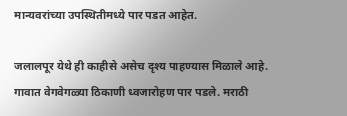मान्यवरांच्या उपस्थितीमध्ये पार पडत आहेत.

जलालपूर येथे ही काहीसे असेच दृश्य पाहण्यास मिळाले आहे. गावात वेगवेगळ्या ठिकाणी ध्वजारोहण पार पडले. मराठी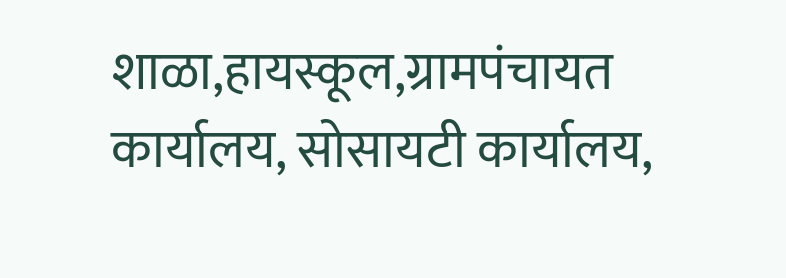शाळा,हायस्कूल,ग्रामपंचायत कार्यालय, सोसायटी कार्यालय,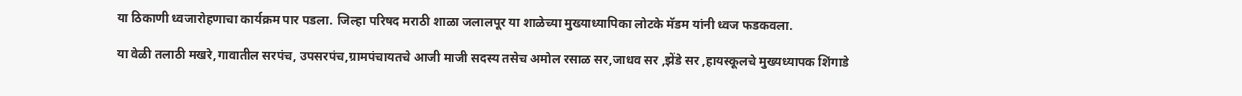या ठिकाणी ध्वजारोहणाचा कार्यक्रम पार पडला. जिल्हा परिषद मराठी शाळा जलालपूर या शाळेच्या मुख्याध्यापिका लोटके मॅडम यांनी ध्वज फडकवला.

या वेळी तलाठी मखरे,गावातील सरपंच, उपसरपंच,ग्रामपंचायतचे आजी माजी सदस्य तसेच अमोल रसाळ सर,जाधव सर ,झेंडे सर ,हायस्कूलचे मुख्यध्यापक शिंगाडे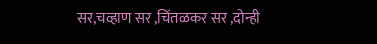सर,चव्हाण सर ,चिंतळकर सर ,दोन्ही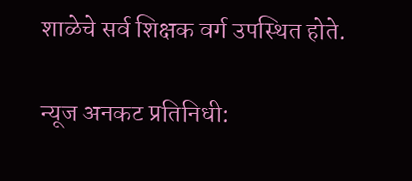शाळेचे सर्व शिक्षक वर्ग उपस्थित होते.

न्यूज अनकट प्रतिनिधी: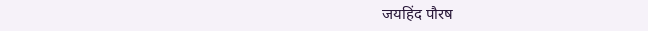जयहिंद पौरष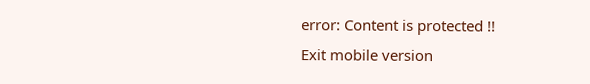error: Content is protected !!
Exit mobile version